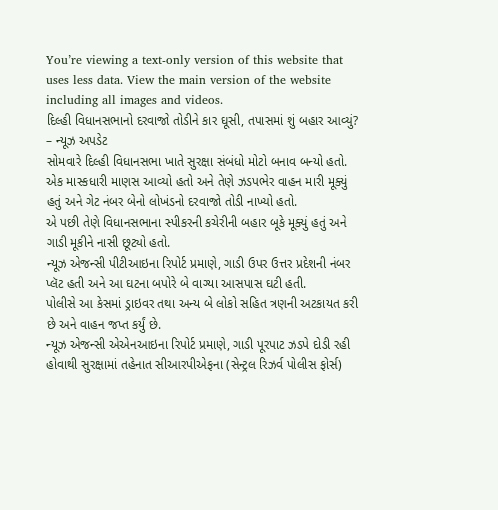You’re viewing a text-only version of this website that uses less data. View the main version of the website including all images and videos.
દિલ્હી વિધાનસભાનો દરવાજો તોડીને કાર ઘૂસી, તપાસમાં શું બહાર આવ્યું? – ન્યૂઝ અપડેટ
સોમવારે દિલ્હી વિધાનસભા ખાતે સુરક્ષા સંબંધો મોટો બનાવ બન્યો હતો.
એક માસ્કધારી માણસ આવ્યો હતો અને તેણે ઝડપભેર વાહન મારી મૂક્યું હતું અને ગેટ નંબર બેનો લોખંડનો દરવાજો તોડી નાખ્યો હતો.
એ પછી તેણે વિધાનસભાના સ્પીકરની કચેરીની બહાર બૂકે મૂક્યું હતું અને ગાડી મૂકીને નાસી છૂટ્યો હતો.
ન્યૂઝ એજન્સી પીટીઆઇના રિપોર્ટ પ્રમાણે, ગાડી ઉપર ઉત્તર પ્રદેશની નંબર પ્લૅટ હતી અને આ ઘટના બપોરે બે વાગ્યા આસપાસ ઘટી હતી.
પોલીસે આ કેસમાં ડ્રાઇવર તથા અન્ય બે લોકો સહિત ત્રણની અટકાયત કરી છે અને વાહન જપ્ત કર્યું છે.
ન્યૂઝ એજન્સી એએનઆઇના રિપોર્ટ પ્રમાણે, ગાડી પૂરપાટ ઝડપે દોડી રહી હોવાથી સુરક્ષામાં તહેનાત સીઆરપીએફના (સેન્ટ્રલ રિઝર્વ પોલીસ ફોર્સ)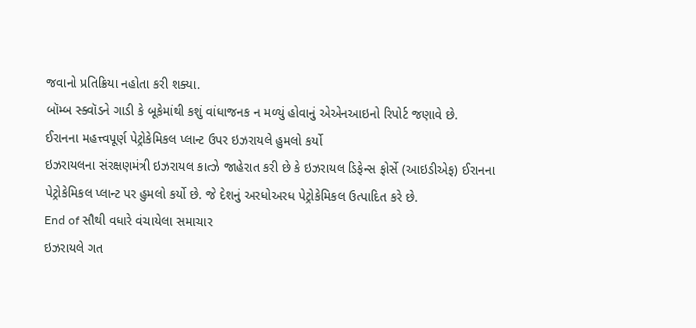જવાનો પ્રતિક્રિયા નહોતા કરી શક્યા.
બૉમ્બ સ્ક્વૉડને ગાડી કે બૂકેમાંથી કશું વાંધાજનક ન મળ્યું હોવાનું એએનઆઇનો રિપોર્ટ જણાવે છે.
ઈરાનના મહત્ત્વપૂર્ણ પેટ્રોકેમિકલ પ્લાન્ટ ઉપર ઇઝરાયલે હુમલો કર્યો
ઇઝરાયલના સંરક્ષણમંત્રી ઇઝરાયલ કાત્ઝે જાહેરાત કરી છે કે ઇઝરાયલ ડિફેન્સ ફોર્સે (આઇડીએફ) ઈરાનના પેટ્રોકેમિકલ પ્લાન્ટ પર હુમલો કર્યો છે. જે દેશનું અરધોઅરધ પેટ્રોકેમિકલ ઉત્પાદિત કરે છે.
End of સૌથી વધારે વંચાયેલા સમાચાર
ઇઝરાયલે ગત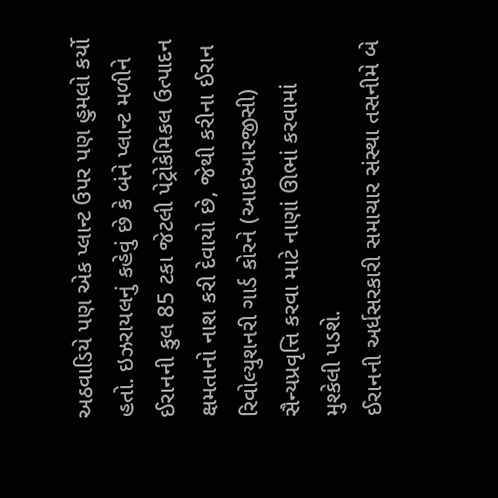અઠવાડિયે પણ એક પ્લાન્ટ ઉપર પણ હુમલો કર્યો હતો. ઇઝરાયલનું કહેવું છે કે બંને પ્લાન્ટ મળીને ઈરાનની કુલ 85 ટકા જેટલી પેટ્રોકેમિકલ ઉત્પાદન ક્ષમતાનો નાશ કરી દેવાયો છે, જેથી કરીના ઈરાન રિવોલ્યુશનરી ગાર્ડ કોરને (આઇઆરજીસી) સૈન્યપ્રવૃત્તિ કરવા માટે નાણાં ઊભાં કરવામાં મુશ્કેલી પડશે.
ઈરાનની અર્ધસરકારી સમાચાર સંસ્થા તસનીમે બે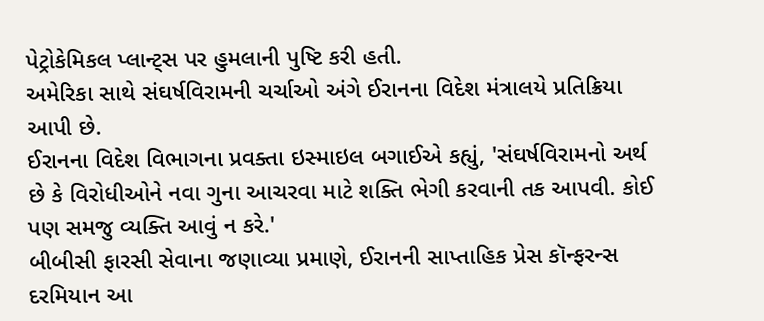પેટ્રોકેમિકલ પ્લાન્ટ્સ પર હુમલાની પુષ્ટિ કરી હતી.
અમેરિકા સાથે સંઘર્ષવિરામની ચર્ચાઓ અંગે ઈરાનના વિદેશ મંત્રાલયે પ્રતિક્રિયા આપી છે.
ઈરાનના વિદેશ વિભાગના પ્રવક્તા ઇસ્માઇલ બગાઈએ કહ્યું, 'સંઘર્ષવિરામનો અર્થ છે કે વિરોધીઓને નવા ગુના આચરવા માટે શક્તિ ભેગી કરવાની તક આપવી. કોઈ પણ સમજુ વ્યક્તિ આવું ન કરે.'
બીબીસી ફારસી સેવાના જણાવ્યા પ્રમાણે, ઈરાનની સાપ્તાહિક પ્રેસ કૉન્ફરન્સ દરમિયાન આ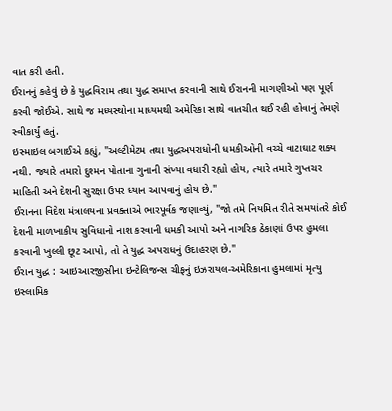વાત કરી હતી.
ઈરાનનું કહેવું છે કે યુદ્ધવિરામ તથા યુદ્ધ સમાપ્ત કરવાની સાથે ઈરાનની માગણીઓ પણ પૂર્ણ કરવી જોઈએ. સાથે જ મધ્યસ્થોના માધ્યમથી અમેરિકા સાથે વાતચીત થઈ રહી હોવાનું તેમણે સ્વીકાર્યું હતું.
ઇસ્માઇલ બગાઈએ કહ્યું, "અલ્ટીમેટમ તથા યુદ્ધઅપરાધોની ધમકીઓની વચ્ચે વાટાઘાટ શક્ય નથી. જ્યારે તમારો દુશ્મન પોતાના ગુનાની સંખ્યા વધારી રહ્યો હોય, ત્યારે તમારે ગુપ્તચર માહિતી અને દેશની સુરક્ષા ઉપર ધ્યાન આપવાનું હોય છે."
ઈરાનના વિદેશ મંત્રાલયના પ્રવક્તાએ ભારપૂર્વક જણાવ્યું, "જો તમે નિયમિત રીતે સમયાંતરે કોઈ દેશની માળખાકીય સુવિધાનો નાશ કરવાની ધમકી આપો અને નાગરિક ઠેકાણાં ઉપર હુમલા કરવાની ખુલ્લી છૂટ આપો, તો તે યુદ્ધ અપરાધનું ઉદાહરણ છે."
ઈરાન યુદ્ધ : આઇઆરજીસીના ઇન્ટેલિજન્સ ચીફનું ઇઝરાયલ-અમેરિકાના હુમલામાં મૃત્યુ
ઇસ્લામિક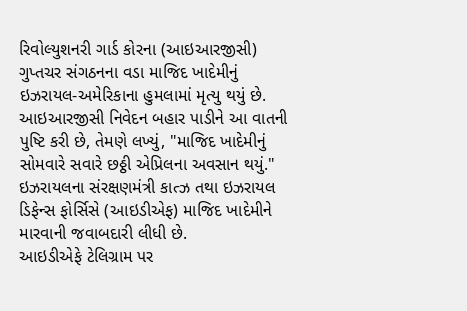રિવોલ્યુશનરી ગાર્ડ કોરના (આઇઆરજીસી) ગુપ્તચર સંગઠનના વડા માજિદ ખાદેમીનું ઇઝરાયલ-અમેરિકાના હુમલામાં મૃત્યુ થયું છે.
આઇઆરજીસી નિવેદન બહાર પાડીને આ વાતની પુષ્ટિ કરી છે, તેમણે લખ્યું, "માજિદ ખાદેમીનું સોમવારે સવારે છઠ્ઠી એપ્રિલના અવસાન થયું."
ઇઝરાયલના સંરક્ષણમંત્રી કાત્ઝ તથા ઇઝરાયલ ડિફેન્સ ફોર્સિસે (આઇડીએફ) માજિદ ખાદેમીને મારવાની જવાબદારી લીધી છે.
આઇડીએફે ટેલિગ્રામ પર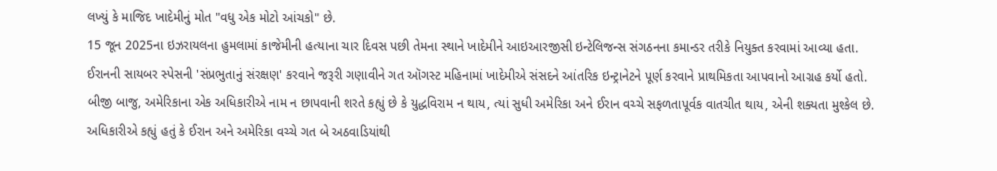લખ્યું કે માજિદ ખાદેમીનું મોત "વધુ એક મોટો આંચકો" છે.
15 જૂન 2025ના ઇઝરાયલના હુમલામાં કાજેમીની હત્યાના ચાર દિવસ પછી તેમના સ્થાને ખાદેમીને આઇઆરજીસી ઇન્ટેલિજન્સ સંગઠનના કમાન્ડર તરીકે નિયુક્ત કરવામાં આવ્યા હતા.
ઈરાનની સાયબર સ્પેસની 'સંપ્રભુતાનું સંરક્ષણ' કરવાને જરૂરી ગણાવીને ગત ઑગસ્ટ મહિનામાં ખાદેમીએ સંસદને આંતરિક ઇન્ટ્રાનેટને પૂર્ણ કરવાને પ્રાથમિકતા આપવાનો આગ્રહ કર્યો હતો.
બીજી બાજુ, અમેરિકાના એક અધિકારીએ નામ ન છાપવાની શરતે કહ્યું છે કે યુદ્ધવિરામ ન થાય, ત્યાં સુધી અમેરિકા અને ઈરાન વચ્ચે સફળતાપૂર્વક વાતચીત થાય, એની શક્યતા મુશ્કેલ છે.
અધિકારીએ કહ્યું હતું કે ઈરાન અને અમેરિકા વચ્ચે ગત બે અઠવાડિયાંથી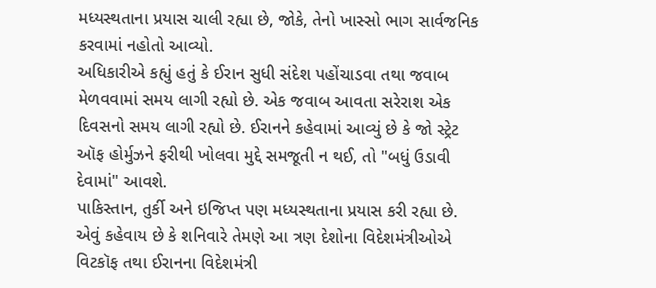મધ્યસ્થતાના પ્રયાસ ચાલી રહ્યા છે, જોકે, તેનો ખાસ્સો ભાગ સાર્વજનિક કરવામાં નહોતો આવ્યો.
અધિકારીએ કહ્યું હતું કે ઈરાન સુધી સંદેશ પહોંચાડવા તથા જવાબ મેળવવામાં સમય લાગી રહ્યો છે. એક જવાબ આવતા સરેરાશ એક દિવસનો સમય લાગી રહ્યો છે. ઈરાનને કહેવામાં આવ્યું છે કે જો સ્ટ્રેટ ઑફ હોર્મુઝને ફરીથી ખોલવા મુદ્દે સમજૂતી ન થઈ, તો "બધું ઉડાવી દેવામાં" આવશે.
પાકિસ્તાન, તુર્કી અને ઇજિપ્ત પણ મધ્યસ્થતાના પ્રયાસ કરી રહ્યા છે. એવું કહેવાય છે કે શનિવારે તેમણે આ ત્રણ દેશોના વિદેશમંત્રીઓએ વિટકૉફ તથા ઈરાનના વિદેશમંત્રી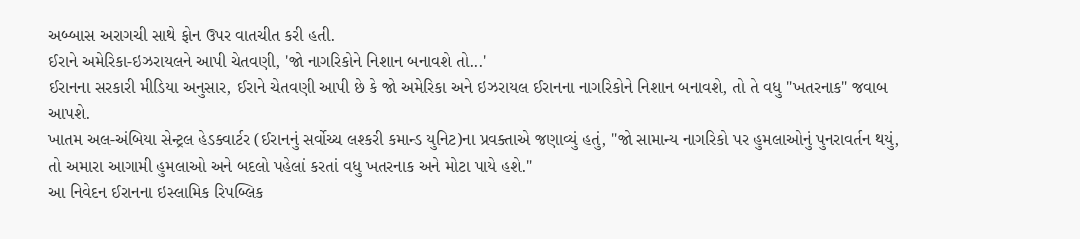અબ્બાસ અરાગચી સાથે ફોન ઉપર વાતચીત કરી હતી.
ઈરાને અમેરિકા-ઇઝરાયલને આપી ચેતવણી, 'જો નાગરિકોને નિશાન બનાવશે તો...'
ઈરાનના સરકારી મીડિયા અનુસાર, ઈરાને ચેતવણી આપી છે કે જો અમેરિકા અને ઇઝરાયલ ઈરાનના નાગરિકોને નિશાન બનાવશે, તો તે વધુ "ખતરનાક" જવાબ આપશે.
ખાતમ અલ-અંબિયા સેન્ટ્રલ હેડક્વાર્ટર (ઈરાનનું સર્વોચ્ચ લશ્કરી કમાન્ડ યુનિટ)ના પ્રવક્તાએ જણાવ્યું હતું, "જો સામાન્ય નાગરિકો પર હુમલાઓનું પુનરાવર્તન થયું, તો અમારા આગામી હુમલાઓ અને બદલો પહેલાં કરતાં વધુ ખતરનાક અને મોટા પાયે હશે."
આ નિવેદન ઈરાનના ઇસ્લામિક રિપબ્લિક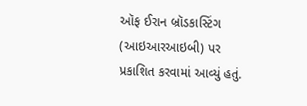ઑફ ઈરાન બ્રૉડકાસ્ટિંગ (આઇઆરઆઇબી) પર પ્રકાશિત કરવામાં આવ્યું હતું.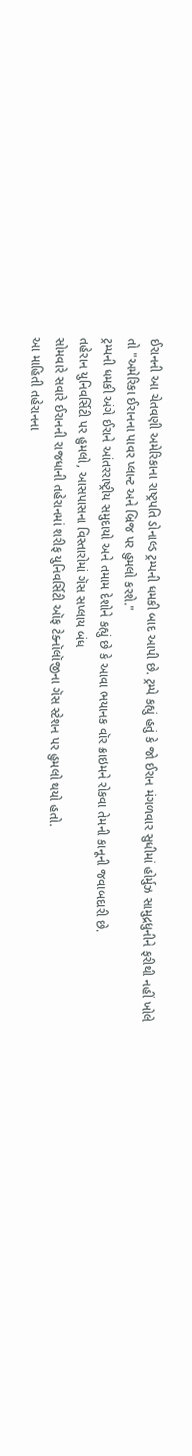ઈરાનની આ ચેતવણી અમેરિકાના રાષ્ટ્રપતિ ડોનાલ્ડ ટ્રમ્પની ધમકી બાદ આપી છે. ટ્રમ્પે કહ્યું હતું કે જો ઈરાન મંગળવાર સુધીમાં હોર્મુઝ સામુદ્રધુનીને ફરીથી નહીં ખોલે તો "અમેરિકા ઈરાનના પાવર પ્લાન્ટ અને બ્રિજ પર હુમલો કરશે."
ટ્રમ્પની ધમકી અંગે ઈરાને આંતરરાષ્ટ્રીય સમુદાયો અને તમામ દેશોને કહ્યું છે કે આવા ભયાનક વૉર ક્રાઇમને રોકવા તેમની કાનૂની જવાબદારી છે.
તહેરાન યુનિવર્સિટી પર હુમલો, આસપાસના વિસ્તારોમાં ગૅસ સપ્લાય બંધ
સોમવારે સવારે ઈરાનની રાજધાની તહેરાનમાં શરીફ યુનિવર્સિટી ઑફ ટેક્નૉલૉજીના ગૅસ સ્ટેશન પર હુમલો થયો હતો.
આ માહિતી તહેરાનના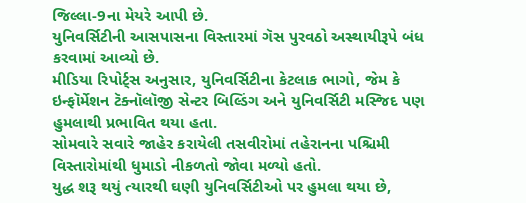જિલ્લા-9ના મેયરે આપી છે.
યુનિવર્સિટીની આસપાસના વિસ્તારમાં ગૅસ પુરવઠો અસ્થાયીરૂપે બંધ કરવામાં આવ્યો છે.
મીડિયા રિપોર્ટ્સ અનુસાર, યુનિવર્સિટીના કેટલાક ભાગો, જેમ કે ઇન્ફૉર્મેશન ટૅક્નૉલૉજી સેન્ટર બિલ્ડિંગ અને યુનિવર્સિટી મસ્જિદ પણ હુમલાથી પ્રભાવિત થયા હતા.
સોમવારે સવારે જાહેર કરાયેલી તસવીરોમાં તહેરાનના પશ્ચિમી વિસ્તારોમાંથી ધુમાડો નીકળતો જોવા મળ્યો હતો.
યુદ્ધ શરૂ થયું ત્યારથી ઘણી યુનિવર્સિટીઓ પર હુમલા થયા છે,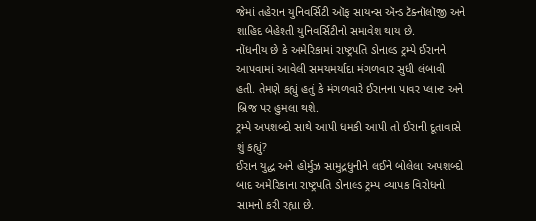જેમાં તહેરાન યુનિવર્સિટી ઑફ સાયન્સ ઍન્ડ ટૅક્નૉલૉજી અને શાહિદ બેહેશ્તી યુનિવર્સિટીનો સમાવેશ થાય છે.
નોંધનીય છે કે અમેરિકામાં રાષ્ટ્રપતિ ડોનાલ્ડ ટ્રમ્પે ઈરાનને આપવામાં આવેલી સમયમર્યાદા મંગળવાર સુધી લંબાવી હતી. તેમણે કહ્યું હતું કે મંગળવારે ઈરાનના પાવર પ્લાન્ટ અને બ્રિજ પર હુમલા થશે.
ટ્રમ્પે અપશબ્દો સાથે આપી ધમકી આપી તો ઈરાની દૂતાવાસે શું કહ્યું?
ઈરાન યુદ્ધ અને હોર્મુઝ સામુદ્રધુનીને લઈને બોલેલા અપશબ્દો બાદ અમેરિકાના રાષ્ટ્રપતિ ડોનાલ્ડ ટ્રમ્પ વ્યાપક વિરોધનો સામનો કરી રહ્યા છે.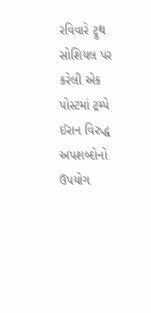રવિવારે ટ્રુથ સોશિયલ પર કરેલી એક પોસ્ટમાં ટ્રમ્પે ઈરાન વિરુદ્ધ અપશબ્દોનો ઉપયોગ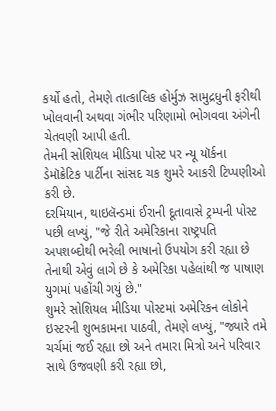કર્યો હતો, તેમણે તાત્કાલિક હોર્મુઝ સામુદ્રધુની ફરીથી ખોલવાની અથવા ગંભીર પરિણામો ભોગવવા અંગેની ચેતવણી આપી હતી.
તેમની સોશિયલ મીડિયા પોસ્ટ પર ન્યૂ યૉર્કના ડેમૉક્રેટિક પાર્ટીના સાંસદ ચક શુમરે આકરી ટિપ્પણીઓ કરી છે.
દરમિયાન, થાઇલૅન્ડમાં ઈરાની દૂતાવાસે ટ્રમ્પની પોસ્ટ પછી લખ્યું, "જે રીતે અમેરિકાના રાષ્ટ્રપતિ અપશબ્દોથી ભરેલી ભાષાનો ઉપયોગ કરી રહ્યા છે તેનાથી એવું લાગે છે કે અમેરિકા પહેલાંથી જ પાષાણ યુગમાં પહોંચી ગયું છે."
શુમરે સોશિયલ મીડિયા પોસ્ટમાં અમેરિકન લોકોને ઇસ્ટરની શુભકામના પાઠવી, તેમણે લખ્યું, "જ્યારે તમે ચર્ચમાં જઈ રહ્યા છો અને તમારા મિત્રો અને પરિવાર સાથે ઉજવણી કરી રહ્યા છો,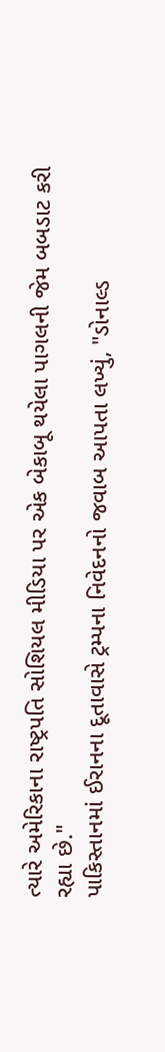ત્યારે અમેરિકાના રાષ્ટ્રપતિ સોશિયલ મીડિયા પર એક બેકાબૂ થયેલા પાગલની જેમ બબડાટ કરી રહ્યા છે."
પાકિસ્તાનમાં ઈરાનના દૂતાવાસે ટ્રમ્પના નિવેદનનો જવાબ આપતા લખ્યું, "ડોનાલ્ડ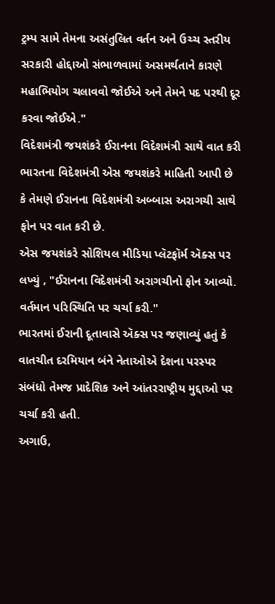ટ્રમ્પ સામે તેમના અસંતુલિત વર્તન અને ઉચ્ચ સ્તરીય સરકારી હોદ્દાઓ સંભાળવામાં અસમર્થતાને કારણે મહાભિયોગ ચલાવવો જોઈએ અને તેમને પદ પરથી દૂર કરવા જોઈએ."
વિદેશમંત્રી જયશંકરે ઈરાનના વિદેશમંત્રી સાથે વાત કરી
ભારતના વિદેશમંત્રી એસ જયશંકરે માહિતી આપી છે કે તેમણે ઈરાનના વિદેશમંત્રી અબ્બાસ અરાગચી સાથે ફોન પર વાત કરી છે.
એસ જયશંકરે સોશિયલ મીડિયા પ્લૅટફૉર્મ ઍક્સ પર લખ્યું , "ઈરાનના વિદેશમંત્રી અરાગચીનો ફોન આવ્યો. વર્તમાન પરિસ્થિતિ પર ચર્ચા કરી."
ભારતમાં ઈરાની દૂતાવાસે ઍક્સ પર જણાવ્યું હતું કે વાતચીત દરમિયાન બંને નેતાઓએ દેશના પરસ્પર સંબંધો તેમજ પ્રાદેશિક અને આંતરરાષ્ટ્રીય મુદ્દાઓ પર ચર્ચા કરી હતી.
અગાઉ,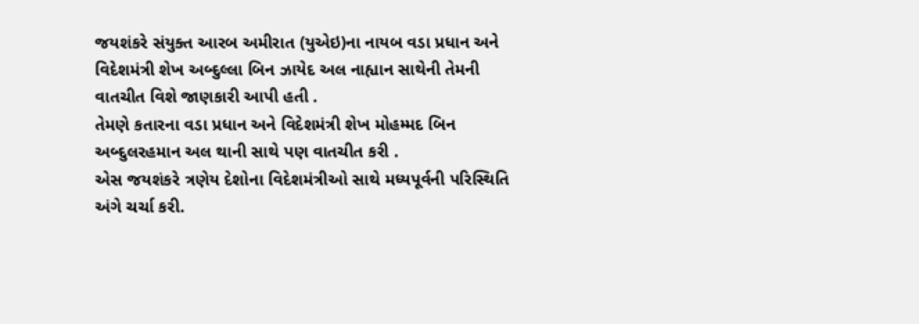જયશંકરે સંયુક્ત આરબ અમીરાત (યુએઇ)ના નાયબ વડા પ્રધાન અને વિદેશમંત્રી શેખ અબ્દુલ્લા બિન ઝાયેદ અલ નાહ્યાન સાથેની તેમની વાતચીત વિશે જાણકારી આપી હતી .
તેમણે કતારના વડા પ્રધાન અને વિદેશમંત્રી શેખ મોહમ્મદ બિન અબ્દુલરહમાન અલ થાની સાથે પણ વાતચીત કરી .
એસ જયશંકરે ત્રણેય દેશોના વિદેશમંત્રીઓ સાથે મધ્યપૂર્વની પરિસ્થિતિ અંગે ચર્ચા કરી.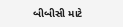બીબીસી માટે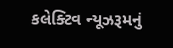કલેક્ટિવ ન્યૂઝરૂમનું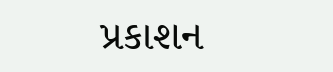પ્રકાશન